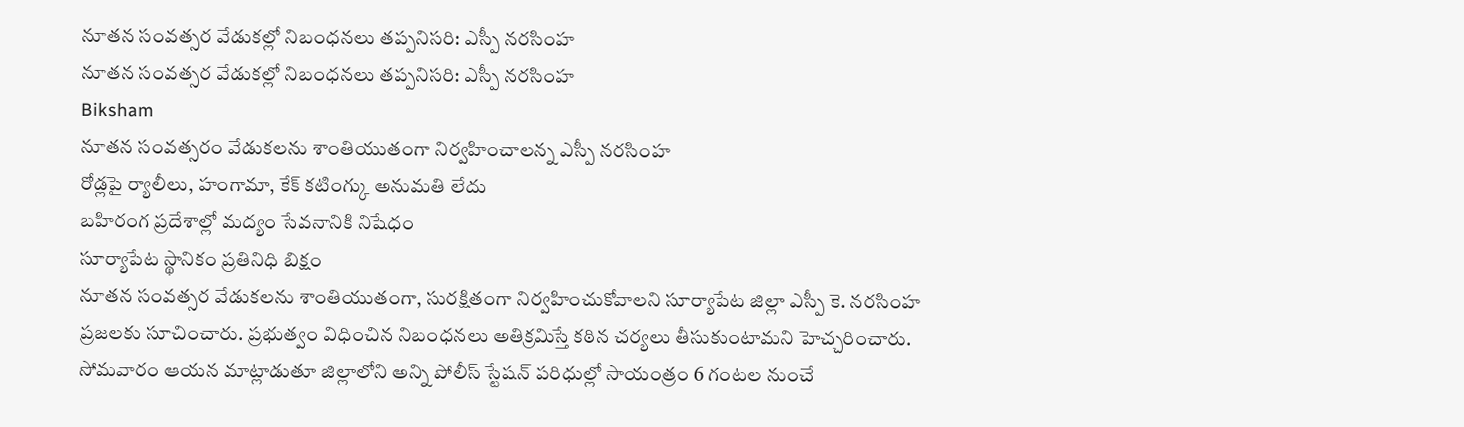నూతన సంవత్సర వేడుకల్లో నిబంధనలు తప్పనిసరి: ఎస్పీ నరసింహ
నూతన సంవత్సర వేడుకల్లో నిబంధనలు తప్పనిసరి: ఎస్పీ నరసింహ
Biksham
నూతన సంవత్సరం వేడుకలను శాంతియుతంగా నిర్వహించాలన్న ఎస్పీ నరసింహ
రోడ్లపై ర్యాలీలు, హంగామా, కేక్ కటింగ్కు అనుమతి లేదు
బహిరంగ ప్రదేశాల్లో మద్యం సేవనానికి నిషేధం
సూర్యాపేట స్థానికం ప్రతినిధి బిక్షం
నూతన సంవత్సర వేడుకలను శాంతియుతంగా, సురక్షితంగా నిర్వహించుకోవాలని సూర్యాపేట జిల్లా ఎస్పీ కె. నరసింహ ప్రజలకు సూచించారు. ప్రభుత్వం విధించిన నిబంధనలు అతిక్రమిస్తే కఠిన చర్యలు తీసుకుంటామని హెచ్చరించారు. సోమవారం ఆయన మాట్లాడుతూ జిల్లాలోని అన్ని పోలీస్ స్టేషన్ పరిధుల్లో సాయంత్రం 6 గంటల నుంచే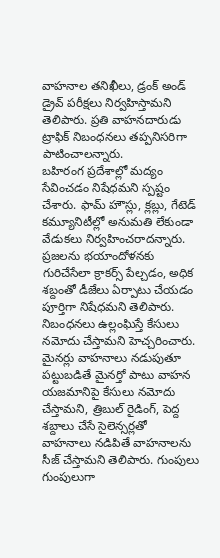వాహనాల తనిఖీలు, డ్రంక్ అండ్ డ్రైవ్ పరీక్షలు నిర్వహిస్తామని తెలిపారు. ప్రతి వాహనదారుడు ట్రాఫిక్ నిబంధనలు తప్పనిసరిగా పాటించాలన్నారు.
బహిరంగ ప్రదేశాల్లో మద్యం సేవించడం నిషేధమని స్పష్టం చేశారు. ఫామ్ హౌస్లు, క్లబ్లు, గేటెడ్ కమ్యూనిటీల్లో అనుమతి లేకుండా వేడుకలు నిర్వహించరాదన్నారు. ప్రజలను భయాందోళనకు గురిచేసేలా క్రాకర్స్ పేల్చడం, అధిక శబ్దంతో డీజేలు ఏర్పాటు చేయడం పూర్తిగా నిషేధమని తెలిపారు. నిబంధనలు ఉల్లంఘిస్తే కేసులు నమోదు చేస్తామని హెచ్చరించారు.
మైనర్లు వాహనాలు నడుపుతూ పట్టుబడితే మైనర్తో పాటు వాహన యజమానిపై కేసులు నమోదు చేస్తామని, త్రిబుల్ రైడింగ్, పెద్ద శబ్దాలు చేసే సైలెన్సర్లతో వాహనాలు నడిపితే వాహనాలను సీజ్ చేస్తామని తెలిపారు. గుంపులు గుంపులుగా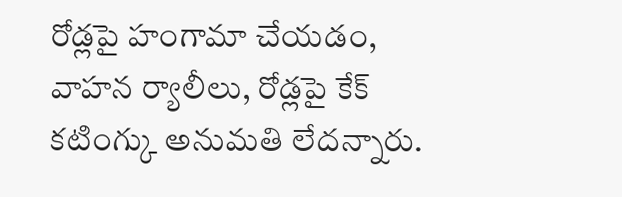రోడ్లపై హంగామా చేయడం, వాహన ర్యాలీలు, రోడ్లపై కేక్ కటింగ్కు అనుమతి లేదన్నారు.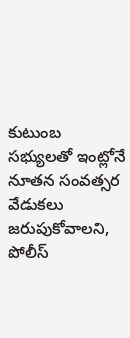కుటుంబ సభ్యులతో ఇంట్లోనే నూతన సంవత్సర వేడుకలు జరుపుకోవాలని, పోలీస్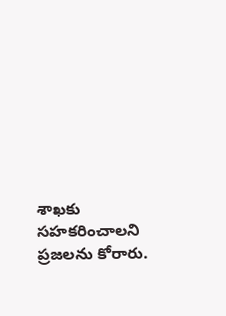శాఖకు సహకరించాలని ప్రజలను కోరారు.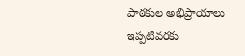పాఠకుల అభిప్రాయాలు
ఇప్పటివరకు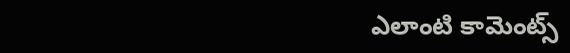ఎలాంటి కామెంట్స్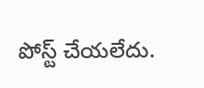పోస్ట్ చేయలేదు.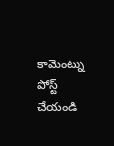కామెంట్ను పోస్ట్ చేయండి